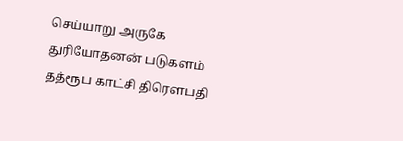செய்யாறு அருகே துரியோதனன் படுகளம் தத்ரூப காட்சி திரௌபதி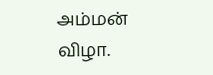அம்மன் விழா.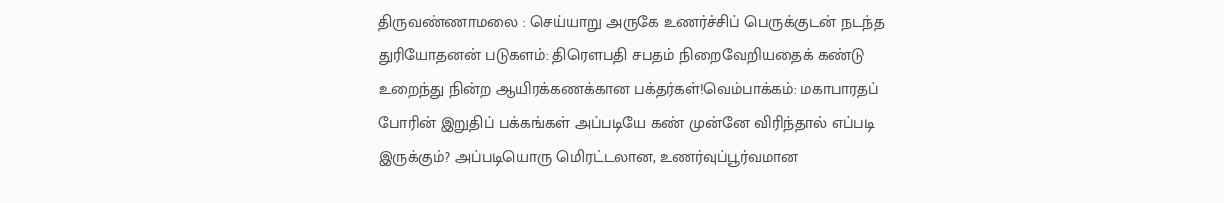திருவண்ணாமலை : செய்யாறு அருகே உணர்ச்சிப் பெருக்குடன் நடந்த துரியோதனன் படுகளம்: திரௌபதி சபதம் நிறைவேறியதைக் கண்டு உறைந்து நின்ற ஆயிரக்கணக்கான பக்தர்கள்!வெம்பாக்கம்: மகாபாரதப் போரின் இறுதிப் பக்கங்கள் அப்படியே கண் முன்னே விரிந்தால் எப்படி இருக்கும்? அப்படியொரு மெிரட்டலான, உணர்வுப்பூர்வமான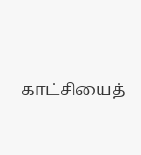காட்சியைத்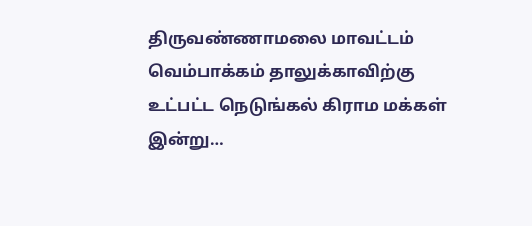திருவண்ணாமலை மாவட்டம் வெம்பாக்கம் தாலுக்காவிற்கு உட்பட்ட நெடுங்கல் கிராம மக்கள் இன்று…